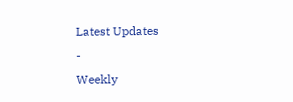Latest Updates
-
Weekly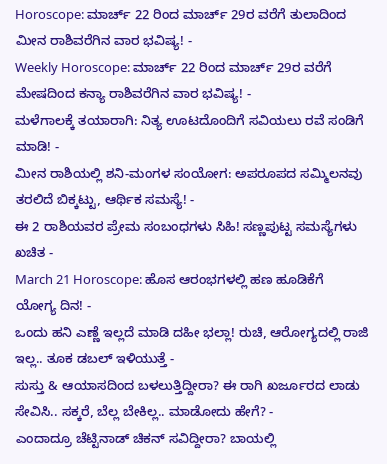Horoscope: ಮಾರ್ಚ್ 22 ರಿಂದ ಮಾರ್ಚ್ 29ರ ವರೆಗೆ ತುಲಾದಿಂದ ಮೀನ ರಾಶಿವರೆಗಿನ ವಾರ ಭವಿಷ್ಯ! -
Weekly Horoscope: ಮಾರ್ಚ್ 22 ರಿಂದ ಮಾರ್ಚ್ 29ರ ವರೆಗೆ ಮೇಷದಿಂದ ಕನ್ಯಾ ರಾಶಿವರೆಗಿನ ವಾರ ಭವಿಷ್ಯ! -
ಮಳೆಗಾಲಕ್ಕೆ ತಯಾರಾಗಿ: ನಿತ್ಯ ಊಟದೊಂದಿಗೆ ಸವಿಯಲು ರವೆ ಸಂಡಿಗೆ ಮಾಡಿ! -
ಮೀನ ರಾಶಿಯಲ್ಲಿ ಶನಿ-ಮಂಗಳ ಸಂಯೋಗ: ಅಪರೂಪದ ಸಮ್ಮಿಲನವು ತರಲಿದೆ ಬಿಕ್ಕಟ್ಟು, ಆರ್ಥಿಕ ಸಮಸ್ಯೆ! -
ಈ 2 ರಾಶಿಯವರ ಪ್ರೇಮ ಸಂಬಂಧಗಳು ಸಿಹಿ! ಸಣ್ಣಪುಟ್ಟ ಸಮಸ್ಯೆಗಳು ಖಚಿತ -
March 21 Horoscope: ಹೊಸ ಆರಂಭಗಳಲ್ಲಿ ಹಣ ಹೂಡಿಕೆಗೆ ಯೋಗ್ಯ ದಿನ! -
ಒಂದು ಹನಿ ಎಣ್ಣೆ ಇಲ್ಲದೆ ಮಾಡಿ ದಹೀ ಭಲ್ಲಾ! ರುಚಿ, ಆರೋಗ್ಯದಲ್ಲಿ ರಾಜಿ ಇಲ್ಲ.. ತೂಕ ಡಬಲ್ ಇಳಿಯುತ್ತೆ -
ಸುಸ್ತು & ಆಯಾಸದಿಂದ ಬಳಲುತ್ತಿದ್ದೀರಾ? ಈ ರಾಗಿ ಖರ್ಜೂರದ ಲಾಡು ಸೇವಿಸಿ.. ಸಕ್ಕರೆ, ಬೆಲ್ಲ ಬೇಕಿಲ್ಲ.. ಮಾಡೋದು ಹೇಗೆ? -
ಎಂದಾದ್ರೂ ಚೆಟ್ಟಿನಾಡ್ ಚಿಕನ್ ಸವಿದ್ದೀರಾ? ಬಾಯಲ್ಲಿ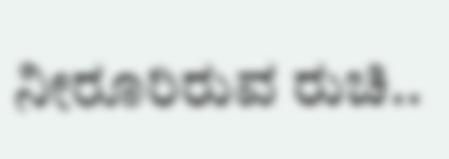ನೀರೂರಿರುವ ರುಚಿ..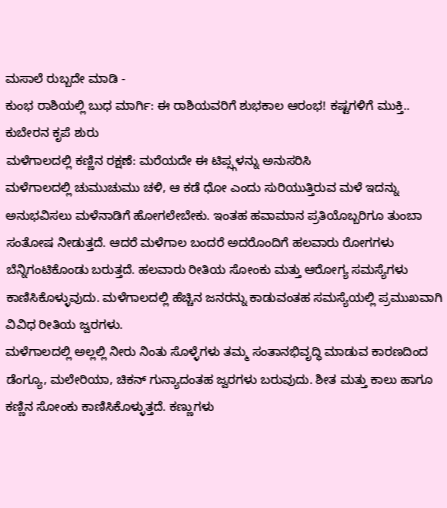ಮಸಾಲೆ ರುಬ್ಬದೇ ಮಾಡಿ -
ಕುಂಭ ರಾಶಿಯಲ್ಲಿ ಬುಧ ಮಾರ್ಗಿ: ಈ ರಾಶಿಯವರಿಗೆ ಶುಭಕಾಲ ಆರಂಭ! ಕಷ್ಟಗಳಿಗೆ ಮುಕ್ತಿ.. ಕುಬೇರನ ಕೃಪೆ ಶುರು
ಮಳೆಗಾಲದಲ್ಲಿ ಕಣ್ಣಿನ ರಕ್ಷಣೆ: ಮರೆಯದೇ ಈ ಟಿಪ್ಸ್ಗಳನ್ನು ಅನುಸರಿಸಿ
ಮಳೆಗಾಲದಲ್ಲಿ ಚುಮುಚುಮು ಚಳಿ, ಆ ಕಡೆ ಧೋ ಎಂದು ಸುರಿಯುತ್ತಿರುವ ಮಳೆ ಇದನ್ನು ಅನುಭವಿಸಲು ಮಳೆನಾಡಿಗೆ ಹೋಗಲೇಬೇಕು. ಇಂತಹ ಹವಾಮಾನ ಪ್ರತಿಯೊಬ್ಬರಿಗೂ ತುಂಬಾ ಸಂತೋಷ ನೀಡುತ್ತದೆ. ಆದರೆ ಮಳೆಗಾಲ ಬಂದರೆ ಅದರೊಂದಿಗೆ ಹಲವಾರು ರೋಗಗಳು ಬೆನ್ನಿಗಂಟಿಕೊಂಡು ಬರುತ್ತದೆ. ಹಲವಾರು ರೀತಿಯ ಸೋಂಕು ಮತ್ತು ಆರೋಗ್ಯ ಸಮಸ್ಯೆಗಳು ಕಾಣಿಸಿಕೊಳ್ಳುವುದು. ಮಳೆಗಾಲದಲ್ಲಿ ಹೆಚ್ಚಿನ ಜನರನ್ನು ಕಾಡುವಂತಹ ಸಮಸ್ಯೆಯಲ್ಲಿ ಪ್ರಮುಖವಾಗಿ ವಿವಿಧ ರೀತಿಯ ಜ್ವರಗಳು.
ಮಳೆಗಾಲದಲ್ಲಿ ಅಲ್ಲಲ್ಲಿ ನೀರು ನಿಂತು ಸೊಳ್ಳೆಗಳು ತಮ್ಮ ಸಂತಾನಭಿವೃದ್ಧಿ ಮಾಡುವ ಕಾರಣದಿಂದ ಡೆಂಗ್ಯೂ, ಮಲೇರಿಯಾ, ಚಿಕನ್ ಗುನ್ಯಾದಂತಹ ಜ್ವರಗಳು ಬರುವುದು. ಶೀತ ಮತ್ತು ಕಾಲು ಹಾಗೂ ಕಣ್ಣಿನ ಸೋಂಕು ಕಾಣಿಸಿಕೊಳ್ಳುತ್ತದೆ. ಕಣ್ಣುಗಳು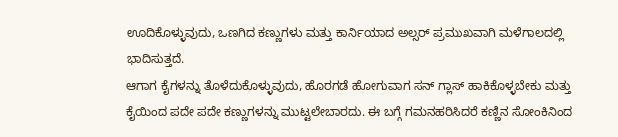ಊದಿಕೊಳ್ಳುವುದು, ಒಣಗಿದ ಕಣ್ಣುಗಳು ಮತ್ತು ಕಾರ್ನಿಯಾದ ಅಲ್ಸರ್ ಪ್ರಮುಖವಾಗಿ ಮಳೆಗಾಲದಲ್ಲಿ ಭಾದಿಸುತ್ತದೆ.
ಆಗಾಗ ಕೈಗಳನ್ನು ತೊಳೆದುಕೊಳ್ಳುವುದು, ಹೊರಗಡೆ ಹೋಗುವಾಗ ಸನ್ ಗ್ಲಾಸ್ ಹಾಕಿಕೊಳ್ಳಬೇಕು ಮತ್ತು ಕೈಯಿಂದ ಪದೇ ಪದೇ ಕಣ್ಣುಗಳನ್ನು ಮುಟ್ಟಲೇಬಾರದು. ಈ ಬಗ್ಗೆ ಗಮನಹರಿಸಿದರೆ ಕಣ್ಣಿನ ಸೋಂಕಿನಿಂದ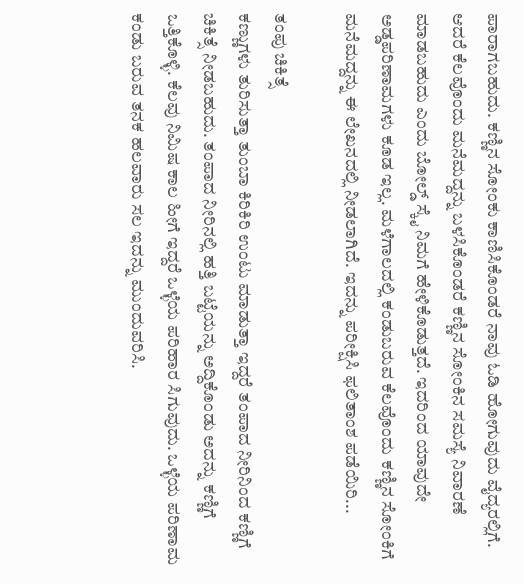ಪಾರಾಗಬಹುದು. ಕಣ್ಣಿನ ಸೋಂಕು ಕಾಣಿಸಿಕೊಂಡರೆ ನಾವು ಓಡಿ ಹೋಗುವುದು ವೈದ್ಯರಲ್ಲಿಗೆ. ಆದರೆ ಕೆಲವೊಂದು ಮನೆಮದ್ದನ್ನು ಬಳಸಿಕೊಂಡರೆ ಕಣ್ಣಿನ ಸೋಂಕಿನ ಸಮಸ್ಯೆ ನಿವಾರಣೆ ಮಾಡಬಹುದು ಎಂದು ಬೋಲ್ಡ್ ಸ್ಕೈ ನಿಮಗೆ ಹೇಳಿಕೊಡುತ್ತದೆ. ಇದರಿಂದ ಯಾವುದೇ ಅಡ್ಡಪರಿಣಾಮಗಳು ಕೂಡ ಇಲ್ಲ. ಮಳೆಗಾಲದಲ್ಲಿ ಕಂಡುಬರುವ ಕೆಲವೊಂದು ಕಣ್ಣಿನ ಸೋಂಕಿಗೆ ಮನೆಮದ್ದನ್ನು ಈ ಲೇಖನದಲ್ಲಿ ನೀಡಲಾಗಿದೆ. ಇದನ್ನು ಪರೀಕ್ಷಿಸಿ ಫಲಿತಾಂಶ ಪಡೆಯಿರಿ...

ತಂಪು ಚಿಕಿತ್ಸೆ
ಕಣ್ಣುಗಳು ತುರಿಸುತ್ತಾ ತುಂಬಾ ಕಿರಿಕಿರಿ ಉಂಟು ಮಾಡುತ್ತಾ ಇದ್ದರೆ ತಂಪಾದ ನೀರಿನಿಂದ ಕಣ್ಣಿಗೆ ಚಿಕಿತ್ಸೆ ನೀಡಬಹುದು. ತಂಪಾದ ನೀರಿನಲ್ಲಿ ಹತ್ತಿ ಬಟ್ಟೆಯನ್ನು ಅದ್ದಿಕೊಂಡು ಅದನ್ನು ಕಣ್ಣಿಗೆ ಒತ್ತಿಕೊಳ್ಳಿ. ಕೆಲವು ನಿಮಿಷ ಕಾಲ ಹೀಗೆ ಇದ್ದರೆ ಒಳ್ಳೆಯ ಪರಿಹಾರ ಸಿಗುವುದು. ಒಳ್ಳೆಯ ಪರಿಣಾಮ ಕಂಡು ಬರುವ ತನಕ ಹಲವಾರು ಸಲ ಇದನ್ನು ಮುಂದುವರಿಸಿ.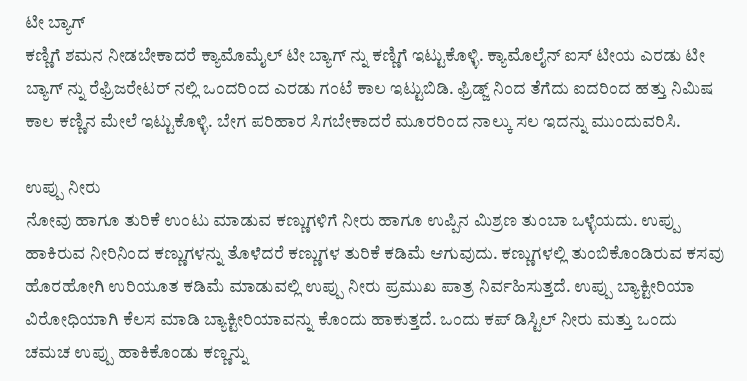ಟೀ ಬ್ಯಾಗ್
ಕಣ್ಣಿಗೆ ಶಮನ ನೀಡಬೇಕಾದರೆ ಕ್ಯಾಮೊಮೈಲ್ ಟೀ ಬ್ಯಾಗ್ ನ್ನು ಕಣ್ಣಿಗೆ ಇಟ್ಟುಕೊಳ್ಳಿ. ಕ್ಯಾಮೊಲೈನ್ ಐಸ್ ಟೀಯ ಎರಡು ಟೀ ಬ್ಯಾಗ್ ನ್ನು ರೆಫ್ರಿಜರೇಟರ್ ನಲ್ಲಿ ಒಂದರಿಂದ ಎರಡು ಗಂಟೆ ಕಾಲ ಇಟ್ಟುಬಿಡಿ. ಫ್ರಿಡ್ಜ್ ನಿಂದ ತೆಗೆದು ಐದರಿಂದ ಹತ್ತು ನಿಮಿಷ ಕಾಲ ಕಣ್ಣಿನ ಮೇಲೆ ಇಟ್ಟುಕೊಳ್ಳಿ. ಬೇಗ ಪರಿಹಾರ ಸಿಗಬೇಕಾದರೆ ಮೂರರಿಂದ ನಾಲ್ಕು ಸಲ ಇದನ್ನು ಮುಂದುವರಿಸಿ.

ಉಪ್ಪು ನೀರು
ನೋವು ಹಾಗೂ ತುರಿಕೆ ಉಂಟು ಮಾಡುವ ಕಣ್ಣುಗಳಿಗೆ ನೀರು ಹಾಗೂ ಉಪ್ಪಿನ ಮಿಶ್ರಣ ತುಂಬಾ ಒಳ್ಳೆಯದು. ಉಪ್ಪು ಹಾಕಿರುವ ನೀರಿನಿಂದ ಕಣ್ಣುಗಳನ್ನು ತೊಳೆದರೆ ಕಣ್ಣುಗಳ ತುರಿಕೆ ಕಡಿಮೆ ಆಗುವುದು. ಕಣ್ಣುಗಳಲ್ಲಿ ತುಂಬಿಕೊಂಡಿರುವ ಕಸವು ಹೊರಹೋಗಿ ಉರಿಯೂತ ಕಡಿಮೆ ಮಾಡುವಲ್ಲಿ ಉಪ್ಪು ನೀರು ಪ್ರಮುಖ ಪಾತ್ರ ನಿರ್ವಹಿಸುತ್ತದೆ. ಉಪ್ಪು ಬ್ಯಾಕ್ಟೀರಿಯಾ ವಿರೋಧಿಯಾಗಿ ಕೆಲಸ ಮಾಡಿ ಬ್ಯಾಕ್ಟೀರಿಯಾವನ್ನು ಕೊಂದು ಹಾಕುತ್ತದೆ. ಒಂದು ಕಪ್ ಡಿಸ್ಟಿಲ್ ನೀರು ಮತ್ತು ಒಂದು ಚಮಚ ಉಪ್ಪು ಹಾಕಿಕೊಂಡು ಕಣ್ಣನ್ನು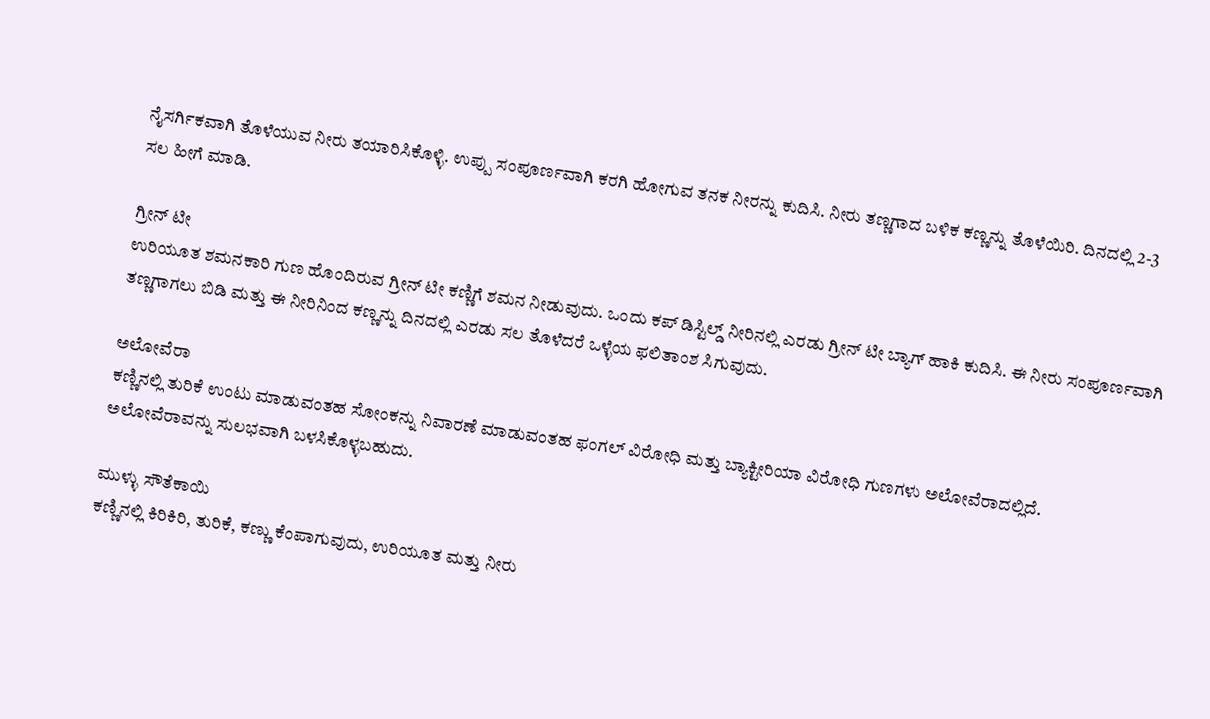ನೈಸರ್ಗಿಕವಾಗಿ ತೊಳೆಯುವ ನೀರು ತಯಾರಿಸಿಕೊಳ್ಳಿ. ಉಪ್ಪು ಸಂಪೂರ್ಣವಾಗಿ ಕರಗಿ ಹೋಗುವ ತನಕ ನೀರನ್ನು ಕುದಿಸಿ. ನೀರು ತಣ್ಣಗಾದ ಬಳಿಕ ಕಣ್ಣನ್ನು ತೊಳೆಯಿರಿ. ದಿನದಲ್ಲಿ 2-3 ಸಲ ಹೀಗೆ ಮಾಡಿ.

ಗ್ರೀನ್ ಟೀ
ಉರಿಯೂತ ಶಮನಕಾರಿ ಗುಣ ಹೊಂದಿರುವ ಗ್ರೀನ್ ಟೀ ಕಣ್ಣಿಗೆ ಶಮನ ನೀಡುವುದು. ಒಂದು ಕಪ್ ಡಿಸ್ಟಿಲ್ಡ್ ನೀರಿನಲ್ಲಿ ಎರಡು ಗ್ರೀನ್ ಟೀ ಬ್ಯಾಗ್ ಹಾಕಿ ಕುದಿಸಿ. ಈ ನೀರು ಸಂಪೂರ್ಣವಾಗಿ ತಣ್ಣಗಾಗಲು ಬಿಡಿ ಮತ್ತು ಈ ನೀರಿನಿಂದ ಕಣ್ಣನ್ನು ದಿನದಲ್ಲಿ ಎರಡು ಸಲ ತೊಳೆದರೆ ಒಳ್ಳೆಯ ಫಲಿತಾಂಶ ಸಿಗುವುದು.

ಅಲೋವೆರಾ
ಕಣ್ಣಿನಲ್ಲಿ ತುರಿಕೆ ಉಂಟು ಮಾಡುವಂತಹ ಸೋಂಕನ್ನು ನಿವಾರಣೆ ಮಾಡುವಂತಹ ಫಂಗಲ್ ವಿರೋಧಿ ಮತ್ತು ಬ್ಯಾಕ್ಟೀರಿಯಾ ವಿರೋಧಿ ಗುಣಗಳು ಅಲೋವೆರಾದಲ್ಲಿದೆ. ಅಲೋವೆರಾವನ್ನು ಸುಲಭವಾಗಿ ಬಳಸಿಕೊಳ್ಳಬಹುದು.

ಮುಳ್ಳು ಸೌತೆಕಾಯಿ
ಕಣ್ಣಿನಲ್ಲಿ ಕಿರಿಕಿರಿ, ತುರಿಕೆ, ಕಣ್ಣು ಕೆಂಪಾಗುವುದು, ಉರಿಯೂತ ಮತ್ತು ನೀರು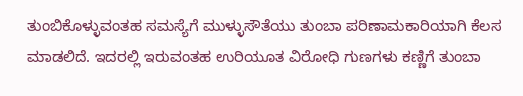ತುಂಬಿಕೊಳ್ಳುವಂತಹ ಸಮಸ್ಯೆಗೆ ಮುಳ್ಳುಸೌತೆಯು ತುಂಬಾ ಪರಿಣಾಮಕಾರಿಯಾಗಿ ಕೆಲಸ ಮಾಡಲಿದೆ. ಇದರಲ್ಲಿ ಇರುವಂತಹ ಉರಿಯೂತ ವಿರೋಧಿ ಗುಣಗಳು ಕಣ್ಣಿಗೆ ತುಂಬಾ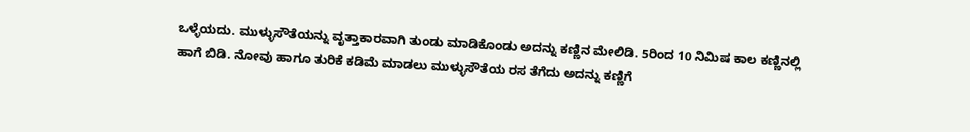ಒಳ್ಳೆಯದು. ಮುಳ್ಳುಸೌತೆಯನ್ನು ವೃತ್ತಾಕಾರವಾಗಿ ತುಂಡು ಮಾಡಿಕೊಂಡು ಅದನ್ನು ಕಣ್ಣಿನ ಮೇಲಿಡಿ. 5ರಿಂದ 10 ನಿಮಿಷ ಕಾಲ ಕಣ್ಣಿನಲ್ಲಿ ಹಾಗೆ ಬಿಡಿ. ನೋವು ಹಾಗೂ ತುರಿಕೆ ಕಡಿಮೆ ಮಾಡಲು ಮುಳ್ಳುಸೌತೆಯ ರಸ ತೆಗೆದು ಅದನ್ನು ಕಣ್ಣಿಗೆ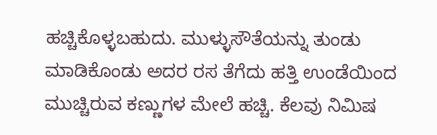ಹಚ್ಚಿಕೊಳ್ಳಬಹುದು. ಮುಳ್ಳುಸೌತೆಯನ್ನು ತುಂಡು ಮಾಡಿಕೊಂಡು ಅದರ ರಸ ತೆಗೆದು ಹತ್ತಿ ಉಂಡೆಯಿಂದ ಮುಚ್ಚಿರುವ ಕಣ್ಣುಗಳ ಮೇಲೆ ಹಚ್ಚಿ. ಕೆಲವು ನಿಮಿಷ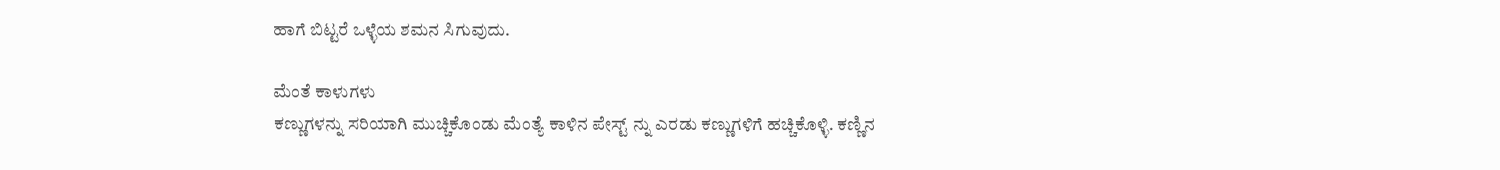ಹಾಗೆ ಬಿಟ್ಟರೆ ಒಳ್ಳೆಯ ಶಮನ ಸಿಗುವುದು.

ಮೆಂತೆ ಕಾಳುಗಳು
ಕಣ್ಣುಗಳನ್ನು ಸರಿಯಾಗಿ ಮುಚ್ಚಿಕೊಂಡು ಮೆಂತ್ಯೆ ಕಾಳಿನ ಪೇಸ್ಟ್ ನ್ನು ಎರಡು ಕಣ್ಣುಗಳಿಗೆ ಹಚ್ಚಿಕೊಳ್ಳಿ. ಕಣ್ಣಿನ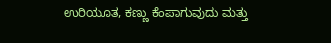ಉರಿಯೂತ, ಕಣ್ಣು ಕೆಂಪಾಗುವುದು ಮತ್ತು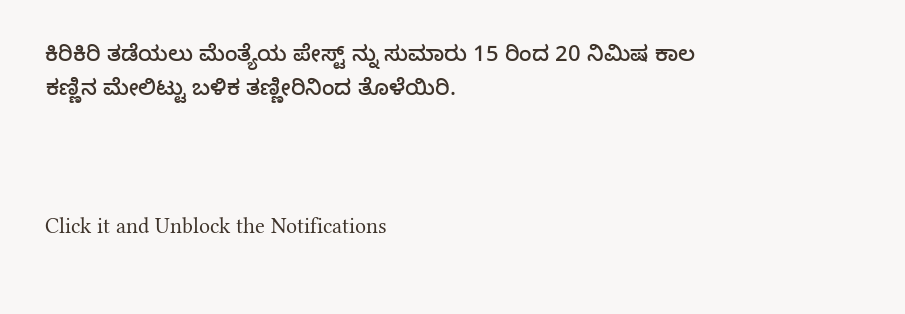ಕಿರಿಕಿರಿ ತಡೆಯಲು ಮೆಂತ್ಯೆಯ ಪೇಸ್ಟ್ ನ್ನು ಸುಮಾರು 15 ರಿಂದ 20 ನಿಮಿಷ ಕಾಲ ಕಣ್ಣಿನ ಮೇಲಿಟ್ಟು ಬಳಿಕ ತಣ್ಣೀರಿನಿಂದ ತೊಳೆಯಿರಿ.



Click it and Unblock the Notifications